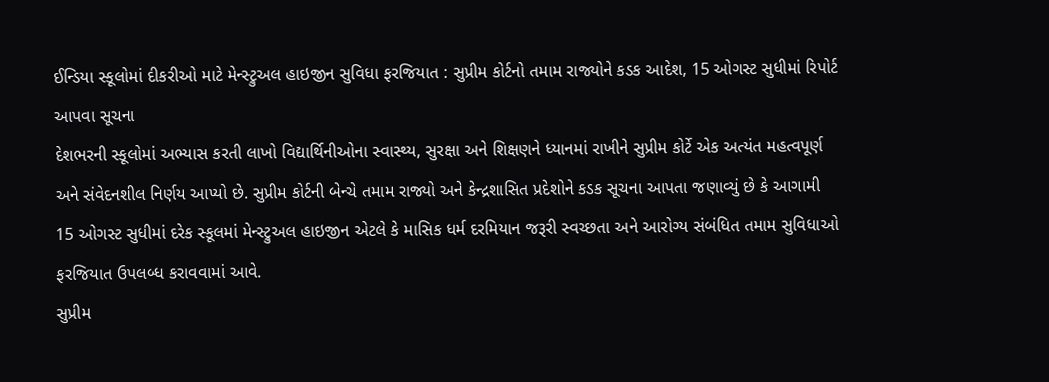ઈન્ડિયા સ્કૂલોમાં દીકરીઓ માટે મેન્સ્ટ્રુઅલ હાઇજીન સુવિધા ફરજિયાત : સુપ્રીમ કોર્ટનો તમામ રાજ્યોને કડક આદેશ, 15 ઓગસ્ટ સુધીમાં રિપોર્ટ આપવા સૂચના
દેશભરની સ્કૂલોમાં અભ્યાસ કરતી લાખો વિદ્યાર્થિનીઓના સ્વાસ્થ્ય, સુરક્ષા અને શિક્ષણને ધ્યાનમાં રાખીને સુપ્રીમ કોર્ટે એક અત્યંત મહત્વપૂર્ણ અને સંવેદનશીલ નિર્ણય આપ્યો છે. સુપ્રીમ કોર્ટની બેન્ચે તમામ રાજ્યો અને કેન્દ્રશાસિત પ્રદેશોને કડક સૂચના આપતા જણાવ્યું છે કે આગામી 15 ઓગસ્ટ સુધીમાં દરેક સ્કૂલમાં મેન્સ્ટ્રુઅલ હાઇજીન એટલે કે માસિક ધર્મ દરમિયાન જરૂરી સ્વચ્છતા અને આરોગ્ય સંબંધિત તમામ સુવિધાઓ ફરજિયાત ઉપલબ્ધ કરાવવામાં આવે.
સુપ્રીમ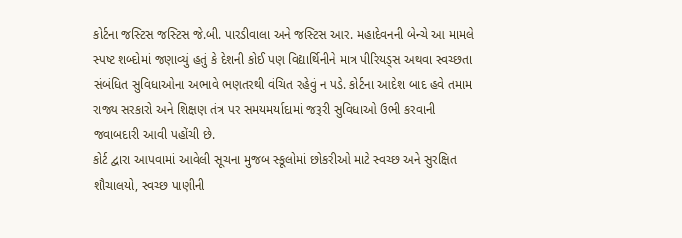કોર્ટના જસ્ટિસ જસ્ટિસ જે.બી. પારડીવાલા અને જસ્ટિસ આર. મહાદેવનની બેન્ચે આ મામલે સ્પષ્ટ શબ્દોમાં જણાવ્યું હતું કે દેશની કોઈ પણ વિદ્યાર્થિનીને માત્ર પીરિયડ્સ અથવા સ્વચ્છતા સંબંધિત સુવિધાઓના અભાવે ભણતરથી વંચિત રહેવું ન પડે. કોર્ટના આદેશ બાદ હવે તમામ રાજ્ય સરકારો અને શિક્ષણ તંત્ર પર સમયમર્યાદામાં જરૂરી સુવિધાઓ ઉભી કરવાની જવાબદારી આવી પહોંચી છે.
કોર્ટ દ્વારા આપવામાં આવેલી સૂચના મુજબ સ્કૂલોમાં છોકરીઓ માટે સ્વચ્છ અને સુરક્ષિત શૌચાલયો, સ્વચ્છ પાણીની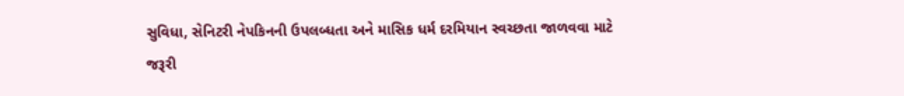સુવિધા, સેનિટરી નેપકિનની ઉપલબ્ધતા અને માસિક ધર્મ દરમિયાન સ્વચ્છતા જાળવવા માટે જરૂરી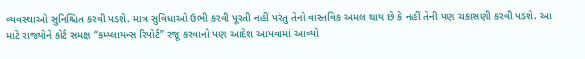વ્યવસ્થાઓ સુનિશ્ચિત કરવી પડશે. માત્ર સુવિધાઓ ઉભી કરવી પૂરતી નહીં પરંતુ તેનો વાસ્તવિક અમલ થાય છે કે નહીં તેની પણ ચકાસણી કરવી પડશે. આ માટે રાજ્યોને કોર્ટ સમક્ષ “કમ્પ્લાયન્સ રિપોર્ટ” રજૂ કરવાનો પણ આદેશ આપવામાં આવ્યો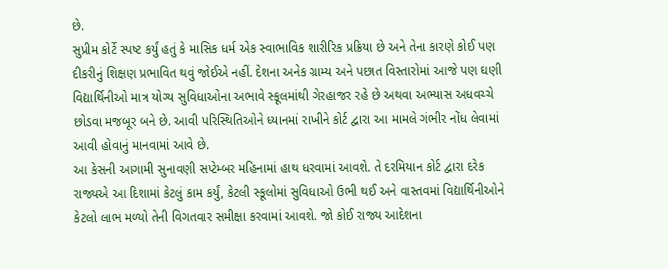છે.
સુપ્રીમ કોર્ટે સ્પષ્ટ કર્યું હતું કે માસિક ધર્મ એક સ્વાભાવિક શારીરિક પ્રક્રિયા છે અને તેના કારણે કોઈ પણ દીકરીનું શિક્ષણ પ્રભાવિત થવું જોઈએ નહીં. દેશના અનેક ગ્રામ્ય અને પછાત વિસ્તારોમાં આજે પણ ઘણી વિદ્યાર્થિનીઓ માત્ર યોગ્ય સુવિધાઓના અભાવે સ્કૂલમાંથી ગેરહાજર રહે છે અથવા અભ્યાસ અધવચ્ચે છોડવા મજબૂર બને છે. આવી પરિસ્થિતિઓને ધ્યાનમાં રાખીને કોર્ટ દ્વારા આ મામલે ગંભીર નોંધ લેવામાં આવી હોવાનું માનવામાં આવે છે.
આ કેસની આગામી સુનાવણી સપ્ટેમ્બર મહિનામાં હાથ ધરવામાં આવશે. તે દરમિયાન કોર્ટ દ્વારા દરેક રાજ્યએ આ દિશામાં કેટલું કામ કર્યું, કેટલી સ્કૂલોમાં સુવિધાઓ ઉભી થઈ અને વાસ્તવમાં વિદ્યાર્થિનીઓને કેટલો લાભ મળ્યો તેની વિગતવાર સમીક્ષા કરવામાં આવશે. જો કોઈ રાજ્ય આદેશના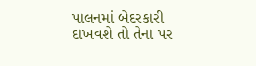પાલનમાં બેદરકારી દાખવશે તો તેના પર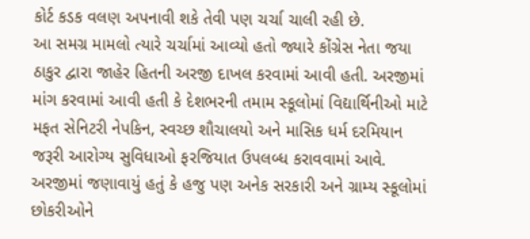કોર્ટ કડક વલણ અપનાવી શકે તેવી પણ ચર્ચા ચાલી રહી છે.
આ સમગ્ર મામલો ત્યારે ચર્ચામાં આવ્યો હતો જ્યારે કોંગ્રેસ નેતા જયા ઠાકુર દ્વારા જાહેર હિતની અરજી દાખલ કરવામાં આવી હતી. અરજીમાં માંગ કરવામાં આવી હતી કે દેશભરની તમામ સ્કૂલોમાં વિદ્યાર્થિનીઓ માટે મફત સેનિટરી નેપકિન, સ્વચ્છ શૌચાલયો અને માસિક ધર્મ દરમિયાન જરૂરી આરોગ્ય સુવિધાઓ ફરજિયાત ઉપલબ્ધ કરાવવામાં આવે. અરજીમાં જણાવાયું હતું કે હજુ પણ અનેક સરકારી અને ગ્રામ્ય સ્કૂલોમાં છોકરીઓને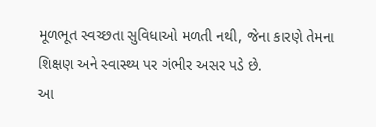મૂળભૂત સ્વચ્છતા સુવિધાઓ મળતી નથી, જેના કારણે તેમના શિક્ષણ અને સ્વાસ્થ્ય પર ગંભીર અસર પડે છે.
આ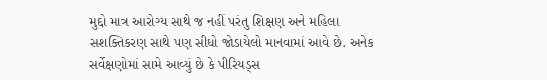મુદ્દો માત્ર આરોગ્ય સાથે જ નહીં પરંતુ શિક્ષણ અને મહિલા સશક્તિકરણ સાથે પણ સીધો જોડાયેલો માનવામાં આવે છે. અનેક સર્વેક્ષણોમાં સામે આવ્યું છે કે પીરિયડ્સ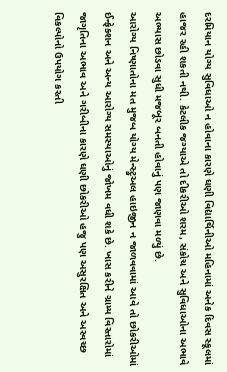દરમિયાન યોગ્ય સુવિધાઓ ન હોવાના કારણે ઘણી વિદ્યાર્થિનીઓ મહિનામાં અનેક દિવસ સ્કૂલમાં હાજર રહી શકતી નથી. કેટલીક જગ્યાએ તો દીકરીઓ શરમ, સંકોચ અને સુવિધાઓના અભાવે અભ્યાસ છોડવા સુધી મજબૂર બનતી હોવાનું પણ જાણવા મળ્યું છે.
આરોગ્ય નિષ્ણાતોના મત મુજબ યોગ્ય મેન્સ્ટ્રુઅલ હાઇજીન ન જાળવવામાં આવે તો છોકરીઓમાં ઈન્ફેક્શન અને અન્ય આરોગ્ય સમસ્યાઓનું જોખમ વધી શકે છે. ખાસ કરીને ગ્રામ્ય વિસ્તારોમાં જાગૃતિના અભાવ અને ગરીબીના કારણે ઘણી છોકરીઓ હજુ પણ અસુરક્ષિત અને અસ્વચ્છ વિકલ્પોનો ઉપયોગ કરતી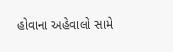હોવાના અહેવાલો સામે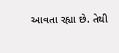આવતા રહ્યા છે. તેથી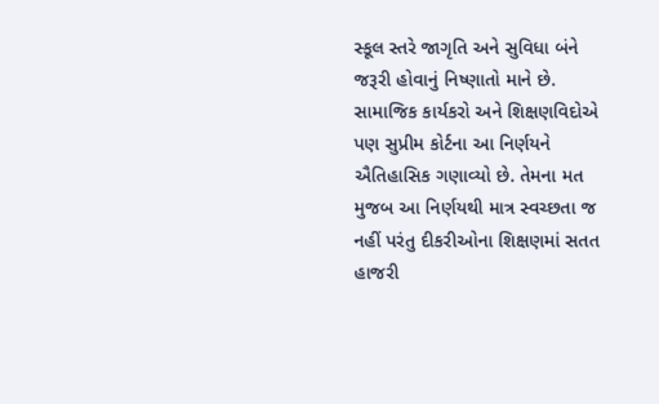સ્કૂલ સ્તરે જાગૃતિ અને સુવિધા બંને જરૂરી હોવાનું નિષ્ણાતો માને છે.
સામાજિક કાર્યકરો અને શિક્ષણવિદોએ પણ સુપ્રીમ કોર્ટના આ નિર્ણયને ઐતિહાસિક ગણાવ્યો છે. તેમના મત મુજબ આ નિર્ણયથી માત્ર સ્વચ્છતા જ નહીં પરંતુ દીકરીઓના શિક્ષણમાં સતત હાજરી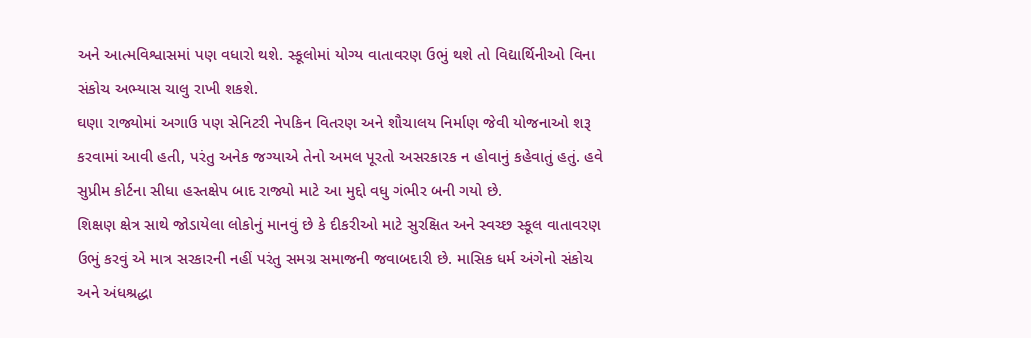અને આત્મવિશ્વાસમાં પણ વધારો થશે. સ્કૂલોમાં યોગ્ય વાતાવરણ ઉભું થશે તો વિદ્યાર્થિનીઓ વિના સંકોચ અભ્યાસ ચાલુ રાખી શકશે.
ઘણા રાજ્યોમાં અગાઉ પણ સેનિટરી નેપકિન વિતરણ અને શૌચાલય નિર્માણ જેવી યોજનાઓ શરૂ કરવામાં આવી હતી, પરંતુ અનેક જગ્યાએ તેનો અમલ પૂરતો અસરકારક ન હોવાનું કહેવાતું હતું. હવે સુપ્રીમ કોર્ટના સીધા હસ્તક્ષેપ બાદ રાજ્યો માટે આ મુદ્દો વધુ ગંભીર બની ગયો છે.
શિક્ષણ ક્ષેત્ર સાથે જોડાયેલા લોકોનું માનવું છે કે દીકરીઓ માટે સુરક્ષિત અને સ્વચ્છ સ્કૂલ વાતાવરણ ઉભું કરવું એ માત્ર સરકારની નહીં પરંતુ સમગ્ર સમાજની જવાબદારી છે. માસિક ધર્મ અંગેનો સંકોચ અને અંધશ્રદ્ધા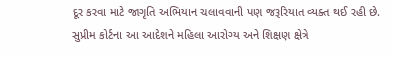દૂર કરવા માટે જાગૃતિ અભિયાન ચલાવવાની પણ જરૂરિયાત વ્યક્ત થઈ રહી છે.
સુપ્રીમ કોર્ટના આ આદેશને મહિલા આરોગ્ય અને શિક્ષણ ક્ષેત્રે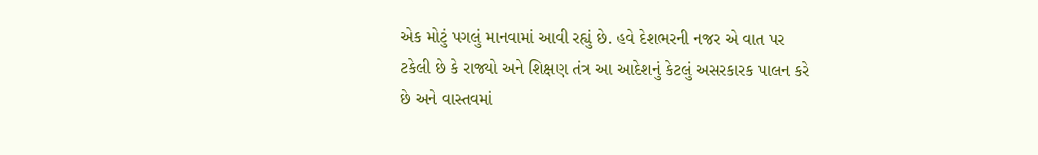એક મોટું પગલું માનવામાં આવી રહ્યું છે. હવે દેશભરની નજર એ વાત પર ટકેલી છે કે રાજ્યો અને શિક્ષણ તંત્ર આ આદેશનું કેટલું અસરકારક પાલન કરે છે અને વાસ્તવમાં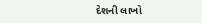દેશની લાખો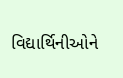વિદ્યાર્થિનીઓને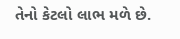તેનો કેટલો લાભ મળે છે.